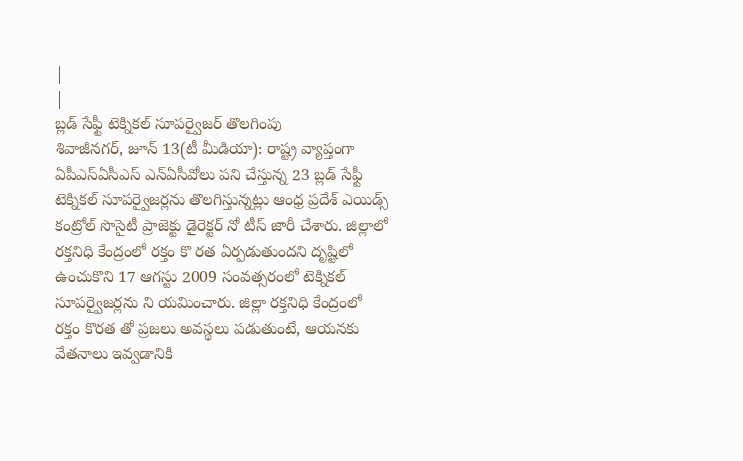|
|
బ్లడ్ సేఫ్టీ టెక్నికల్ సూపర్వైజర్ తొలగింపు
శివాజీనగర్, జూన్ 13(టీ మీడియా): రాష్ట్ర వ్యాప్తంగా ఏపీఎస్ఏసీఎస్ ఎన్ఏసీవోలు పని చేస్తున్న 23 బ్లడ్ సేఫ్టీ టెక్నికల్ సూపర్వైజర్లను తొలగిస్తున్నట్లు ఆంధ్ర ప్రదేశ్ ఎయిడ్స్ కంట్రోల్ సొసైటీ ప్రాజెక్టు డైరెక్టర్ నో టీస్ జారీ చేశారు. జిల్లాలో రక్తనిధి కేంద్రంలో రక్తం కొ రత ఏర్పడుతుందని దృష్టిలో ఉంచుకొని 17 ఆగస్టు 2009 సంవత్సరంలో టెక్నికల్ సూపర్వైజర్లను ని యమించారు. జిల్లా రక్తనిధి కేంద్రంలో రక్తం కొరత తో ప్రజలు అవస్థలు పడుతుంటే, ఆయనకు వేతనాలు ఇవ్వడానికి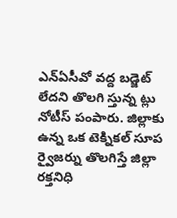ఎన్ఏసీవో వద్ద బడ్జెట్ లేదని తొలగి స్తున్న ట్లు నోటీస్ పంపారు. జిల్లాకు ఉన్న ఒక టెక్నికల్ సూప ర్వైజర్ను తొలగిస్తే జిల్లా రక్తనిధి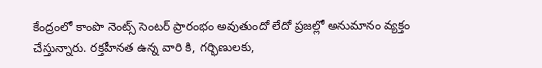కేంద్రంలో కాంపొ నెంట్స్ సెంటర్ ప్రారంభం అవుతుందో లేదో ప్రజల్లో అనుమానం వ్యక్తం చేస్తున్నారు. రక్తహీనత ఉన్న వారి కి, గర్భిణులకు,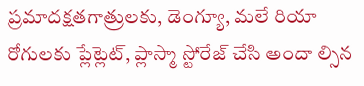ప్రమాదక్షతగాత్రులకు, డెంగ్యూ, మలే రియా రోగులకు ప్లేట్లెట్, ప్లాస్మా స్టోరేజ్ చేసి అందా ల్సిన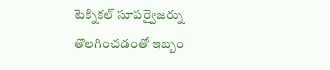టెక్నికల్ సూపర్వైజర్ను తొలగించడంతో ఇబ్బం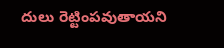దులు రెట్టింపవుతాయని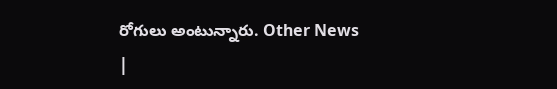రోగులు అంటున్నారు. Other News
|